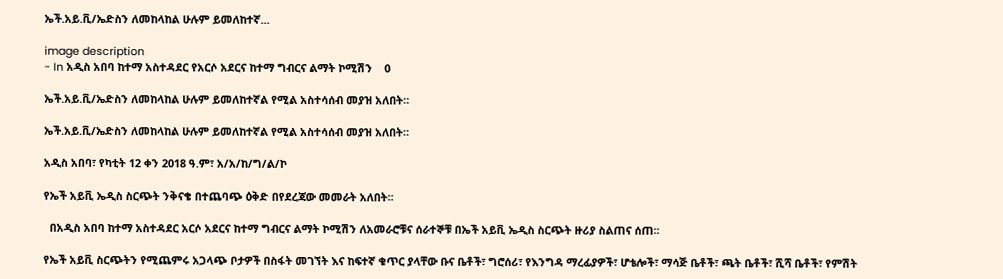ኤች.አይ.ቪ/ኤድስን ለመከላከል ሁሉም ይመለከተኛ...

image description
- In አዲስ አበባ ከተማ አስተዳደር የአርሶ አደርና ከተማ ግብርና ልማት ኮሚሽን    0

ኤች.አይ.ቪ/ኤድስን ለመከላከል ሁሉም ይመለከተኛል የሚል አስተሳሰብ መያዝ አለበት።

ኤች.አይ.ቪ/ኤድስን ለመከላከል ሁሉም ይመለከተኛል የሚል አስተሳሰብ መያዝ አለበት።

አዲስ አበባ፣ የካቲት 12 ቀን 2018 ዓ.ም፣ አ/አ/ከ/ግ/ል/ኮ

የኤች አይቪ ኤዲስ ስርጭት ንቅናቄ በተጨባጭ ዕቅድ በየደረጃው መመራት አለበት፡፡

  በአዲስ አበባ ከተማ አስተዳደር አርሶ አደርና ከተማ ግብርና ልማት ኮሚሽን ለአመራሮቹና ሰራተኞቹ በኤች አይቪ ኤዲስ ስርጭት ዙሪያ ስልጠና ሰጠ፡፡

የኤች አይቪ ስርጭትን የሚጨምሩ አጋላጭ ቦታዎች በስፋት መገኘት እና ከፍተኛ ቁጥር ያላቸው ቡና ቤቶች፣ ግሮሰሪ፣ የእንግዳ ማረፊያዎች፣ ሆቴሎች፣ ማሳጅ ቤቶች፣ ጫት ቤቶች፣ ሺሻ ቤቶች፣ የምሽት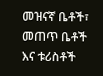መዝናኛ ቤቶች፣ መጠጥ ቤቶች እና ቱሪስቶች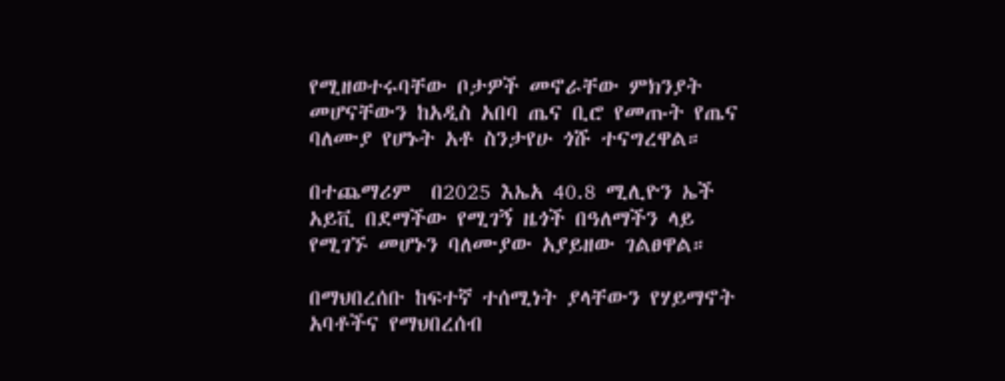የሚዘወተሩባቸው ቦታዎች መኖራቸው ምክንያት መሆናቸውን ከአዲስ አበባ ጤና ቢሮ የመጡት የጤና ባለሙያ የሆኑት አቶ ስንታየሁ ጎሹ ተናግረዋል።

በተጨማሪም  በ2025 እኤአ 40.8 ሚሊዮን ኤች አይቪ በደማችው የሚገኝ ዜጎች በዓለማችን ላይ የሚገኙ መሆኑን ባለሙያው አያይዘው ገልፀዋል።

በማህበረሰቡ ከፍተኛ ተሰሚነት ያላቸውን የሃይማኖት አባቶችና የማህበረሰብ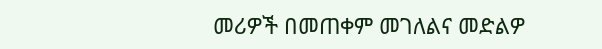መሪዎች በመጠቀም መገለልና መድልዎ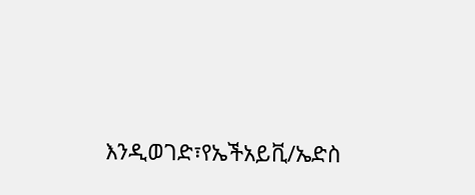እንዲወገድ፣የኤችአይቪ/ኤድስ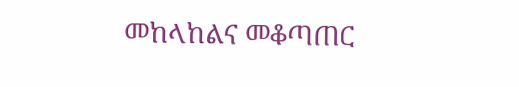መከላከልና መቆጣጠር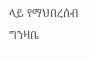ላይ የማህበረሰብ ግንዛቤ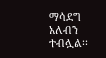ማሳደግ አለብን ተብሏል፡፡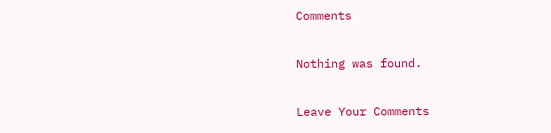Comments

Nothing was found.

Leave Your Comments